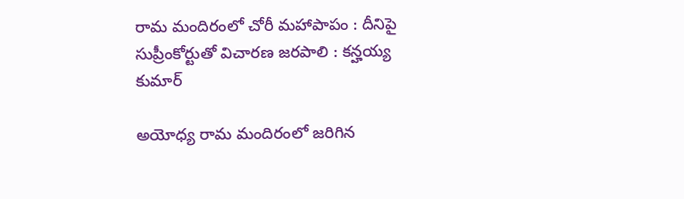రామ మందిరంలో చోరీ మహాపాపం : దీనిపై సుప్రీంకోర్టుతో విచారణ జరపాలి : కన్హయ్య కుమార్

అయోధ్య రామ మందిరంలో జరిగిన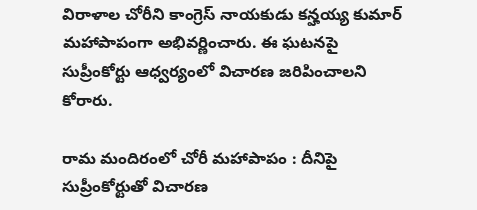విరాళాల చోరీని కాంగ్రెస్ నాయకుడు కన్హయ్య కుమార్ మహాపాపంగా అభివర్ణించారు. ఈ ఘటనపై సుప్రీంకోర్టు ఆధ్వర్యంలో విచారణ జరిపించాలని కోరారు.

రామ మందిరంలో చోరీ మహాపాపం : దీనిపై సుప్రీంకోర్టుతో విచారణ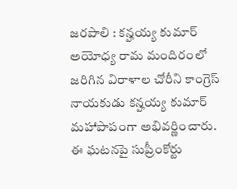జరపాలి : కన్హయ్య కుమార్
అయోధ్య రామ మందిరంలో జరిగిన విరాళాల చోరీని కాంగ్రెస్ నాయకుడు కన్హయ్య కుమార్ మహాపాపంగా అభివర్ణించారు. ఈ ఘటనపై సుప్రీంకోర్టు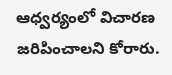ఆధ్వర్యంలో విచారణ జరిపించాలని కోరారు.